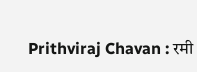Prithviraj Chavan : रमी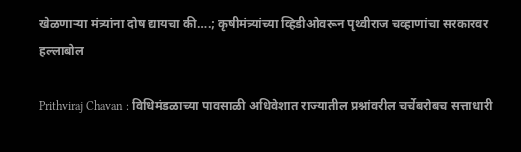खेळणाऱ्या मंत्र्यांना दोष द्यायचा की….; कृषीमंत्र्यांच्या व्हिडीओवरून पृथ्वीराज चव्हाणांचा सरकारवर हल्लाबोल

Prithviraj Chavan : विधिमंडळाच्या पावसाळी अधिवेशात राज्यातील प्रश्नांवरील चर्चेबरोबच सत्ताधारी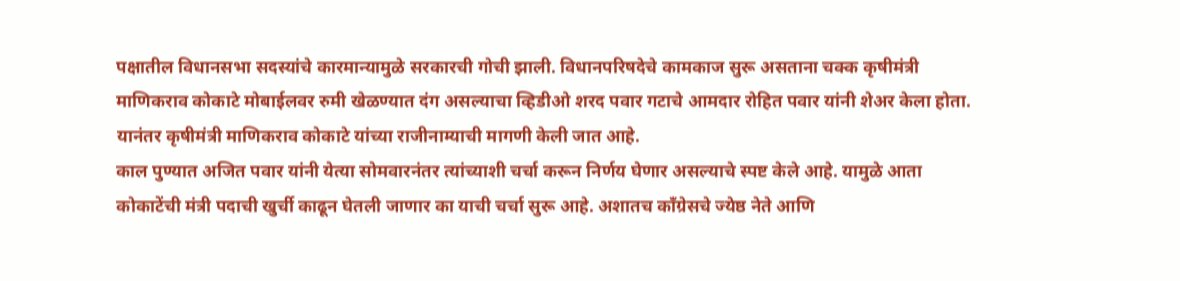पक्षातील विधानसभा सदस्यांचे कारमान्यामुळे सरकारची गोची झाली. विधानपरिषदेचे कामकाज सुरू असताना चक्क कृषीमंत्री माणिकराव कोकाटे मोबाईलवर रुमी खेळण्यात दंग असल्याचा व्हिडीओ शरद पवार गटाचे आमदार रोहित पवार यांनी शेअर केला होता. यानंतर कृषीमंत्री माणिकराव कोकाटे यांच्या राजीनाम्याची मागणी केली जात आहे.
काल पुण्यात अजित पवार यांनी येत्या सोमवारनंतर त्यांच्याशी चर्चा करून निर्णय घेणार असल्याचे स्पष्ट केले आहे. यामुळे आता कोकाटेंची मंत्री पदाची खुर्ची काढून घेतली जाणार का याची चर्चा सुरू आहे. अशातच काँग्रेसचे ज्येष्ठ नेते आणि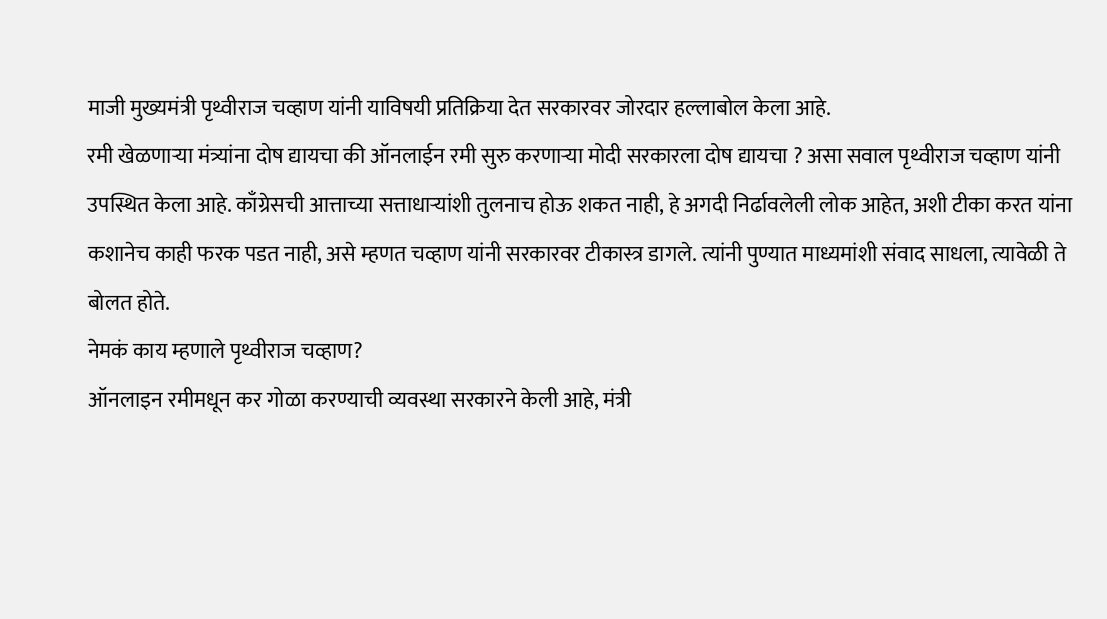माजी मुख्यमंत्री पृथ्वीराज चव्हाण यांनी याविषयी प्रतिक्रिया देत सरकारवर जोरदार हल्लाबोल केला आहे.
रमी खेळणाऱ्या मंत्र्यांना दोष द्यायचा की ऑनलाईन रमी सुरु करणाऱ्या मोदी सरकारला दोष द्यायचा ? असा सवाल पृथ्वीराज चव्हाण यांनी उपस्थित केला आहे. काँग्रेसची आत्ताच्या सत्ताधाऱ्यांशी तुलनाच होऊ शकत नाही, हे अगदी निर्ढावलेली लोक आहेत, अशी टीका करत यांना कशानेच काही फरक पडत नाही, असे म्हणत चव्हाण यांनी सरकारवर टीकास्त्र डागले. त्यांनी पुण्यात माध्यमांशी संवाद साधला, त्यावेळी ते बोलत होते.
नेमकं काय म्हणाले पृथ्वीराज चव्हाण?
ऑनलाइन रमीमधून कर गोळा करण्याची व्यवस्था सरकारने केली आहे, मंत्री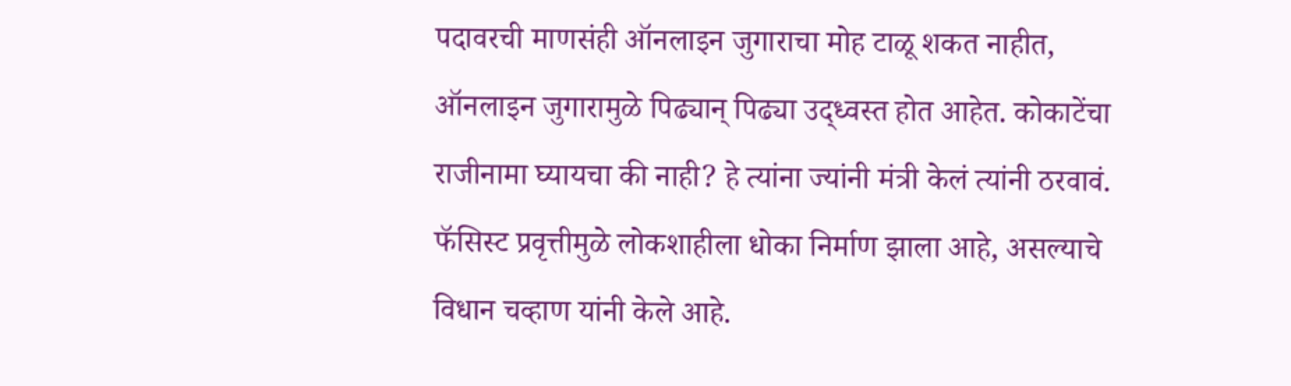पदावरची माणसंही ऑनलाइन जुगाराचा मोह टाळू शकत नाहीत, ऑनलाइन जुगारामुळे पिढ्यान् पिढ्या उद्ध्वस्त होत आहेत. कोकाटेंचा राजीनामा घ्यायचा की नाही? हे त्यांना ज्यांनी मंत्री केलं त्यांनी ठरवावं.
फॅसिस्ट प्रवृत्तीमुळे लोकशाहीला धोका निर्माण झाला आहे, असल्याचे विधान चव्हाण यांनी केले आहे.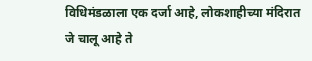विधिमंडळाला एक दर्जा आहे, लोकशाहीच्या मंदिरात जे चालू आहे ते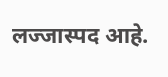लज्जास्पद आहे.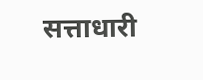सत्ताधारी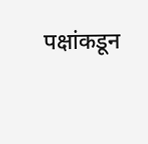पक्षांकडून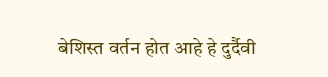बेशिस्त वर्तन होत आहे हे दुर्दैवी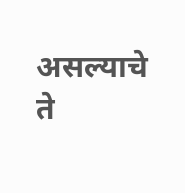असल्याचे ते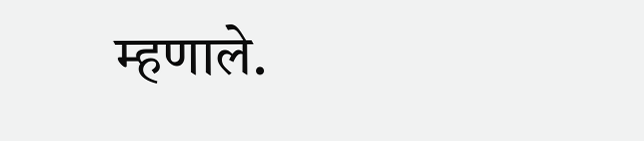म्हणाले.